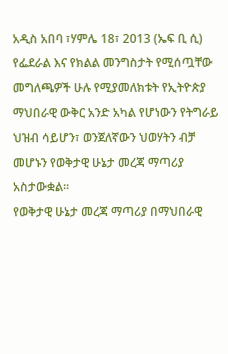አዲስ አበባ ፣ሃምሌ 18፣ 2013 (ኤፍ ቢ ሲ) የፌደራል እና የክልል መንግስታት የሚሰጧቸው መግለጫዎች ሁሉ የሚያመለክቱት የኢትዮጵያ ማህበራዊ ውቅር አንድ አካል የሆነውን የትግራይ ህዝብ ሳይሆን፣ ወንጀለኛውን ህወሃትን ብቻ መሆኑን የወቅታዊ ሁኔታ መረጃ ማጣሪያ አስታውቋል፡፡
የወቅታዊ ሁኔታ መረጃ ማጣሪያ በማህበራዊ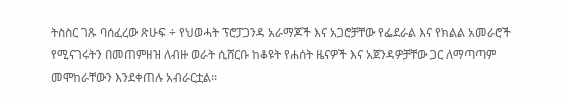ትስስር ገጹ ባሰፈረው ጽሁፍ ÷ የህወሓት ፕሮፓጋንዳ አራማጆች እና አጋሮቻቸው የፌደራል እና የክልል አመራሮች የሚናገሩትን በመጠምዘዝ ለብዙ ወራት ሲሸርቡ ከቆዩት የሐሰት ዜናዎች እና አጀንዳዎቻቸው ጋር ለማጣጣም መሞከራቸውን እንደቀጠሉ አብራርቷል፡፡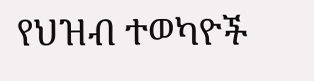የህዝብ ተወካዮች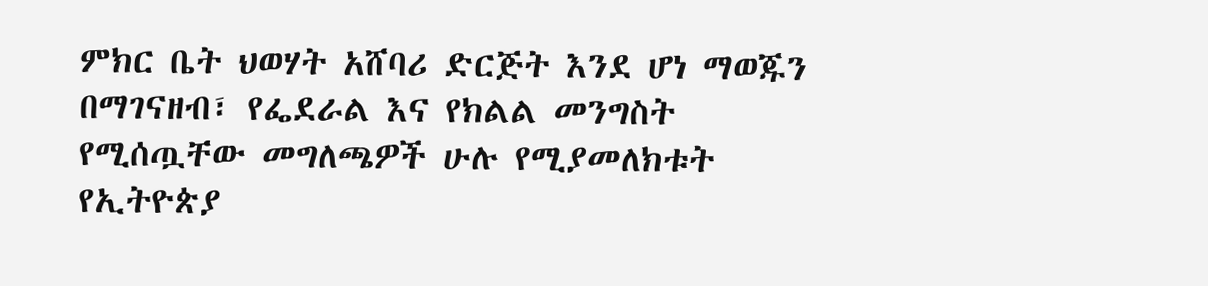ምክር ቤት ህወሃት አሸባሪ ድርጅት እንደ ሆነ ማወጁን በማገናዘብ፣ የፌደራል እና የክልል መንግስት የሚሰጧቸው መግለጫዎች ሁሉ የሚያመለክቱት የኢትዮጵያ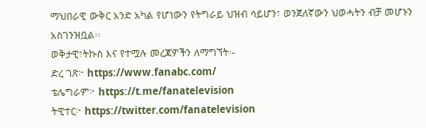ማህበራዊ ውቅር አንድ አካል የሆነውን የትግራይ ህዝብ ሳይሆን፣ ወንጀለኛውን ህወሓትን ብቻ መሆኑን አስገንዝቧል፡፡
ወቅታዊ፣ትኩስ እና የተሟሉ መረጃዎችን ለማግኘት፡-
ድረ ገጽ፦ https://www.fanabc.com/
ቴሌግራም፦ https://t.me/fanatelevision
ትዊተር፦ https://twitter.com/fanatelevision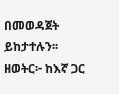በመወዳጀት ይከታተሉን፡፡
ዘወትር፦ ከእኛ ጋር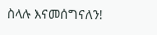ስላሉ እናመሰግናለን!